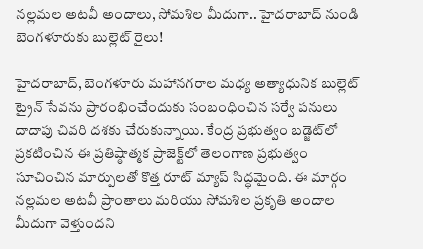నల్లమల అటవీ అందాలు, సోమశిల మీదుగా.. హైదరాబాద్ నుండి బెంగళూరుకు బుల్లెట్ రైలు!

హైదరాబాద్, బెంగళూరు మహానగరాల మధ్య అత్యాధునిక బుల్లెట్ ట్రైన్ సేవను ప్రారంభించేందుకు సంబంధించిన సర్వే పనులు దాదాపు చివరి దశకు చేరుకున్నాయి. కేంద్ర ప్రభుత్వం బడ్జెట్‌లో ప్రకటించిన ఈ ప్రతిష్ఠాత్మక ప్రాజెక్ట్‌లో తెలంగాణ ప్రభుత్వం సూచించిన మార్పులతో కొత్త రూట్ మ్యాప్ సిద్ధమైంది. ఈ మార్గం నల్లమల అటవీ ప్రాంతాలు మరియు సోమశిల ప్రకృతి అందాల మీదుగా వెళ్తుందని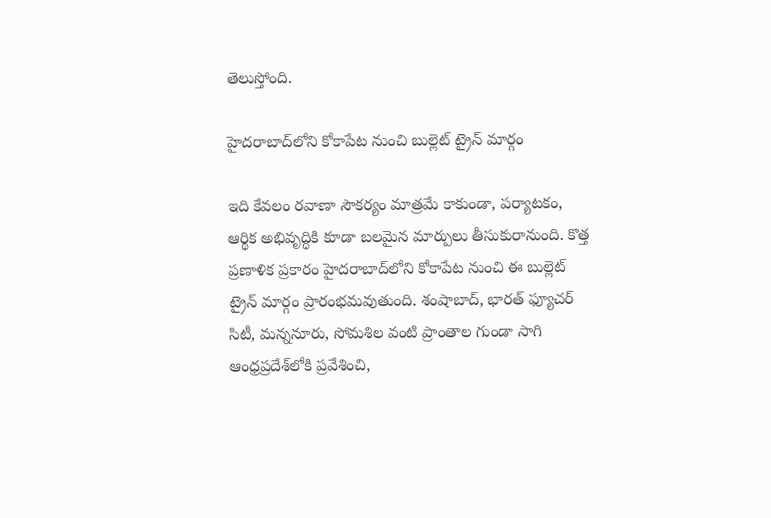తెలుస్తోంది.

హైదరాబాద్‌లోని కోకాపేట నుంచి బుల్లెట్ ట్రైన్ మార్గం

ఇది కేవలం రవాణా సౌకర్యం మాత్రమే కాకుండా, పర్యాటకం, ఆర్థిక అభివృద్ధికి కూడా బలమైన మార్పులు తీసుకురానుంది. కొత్త ప్రణాళిక ప్రకారం హైదరాబాద్‌లోని కోకాపేట నుంచి ఈ బుల్లెట్ ట్రైన్ మార్గం ప్రారంభమవుతుంది. శంషాబాద్, భారత్ ఫ్యూచర్ సిటీ, మన్ననూరు, సోమశిల వంటి ప్రాంతాల గుండా సాగి ఆంధ్రప్రదేశ్‌లోకి ప్రవేశించి,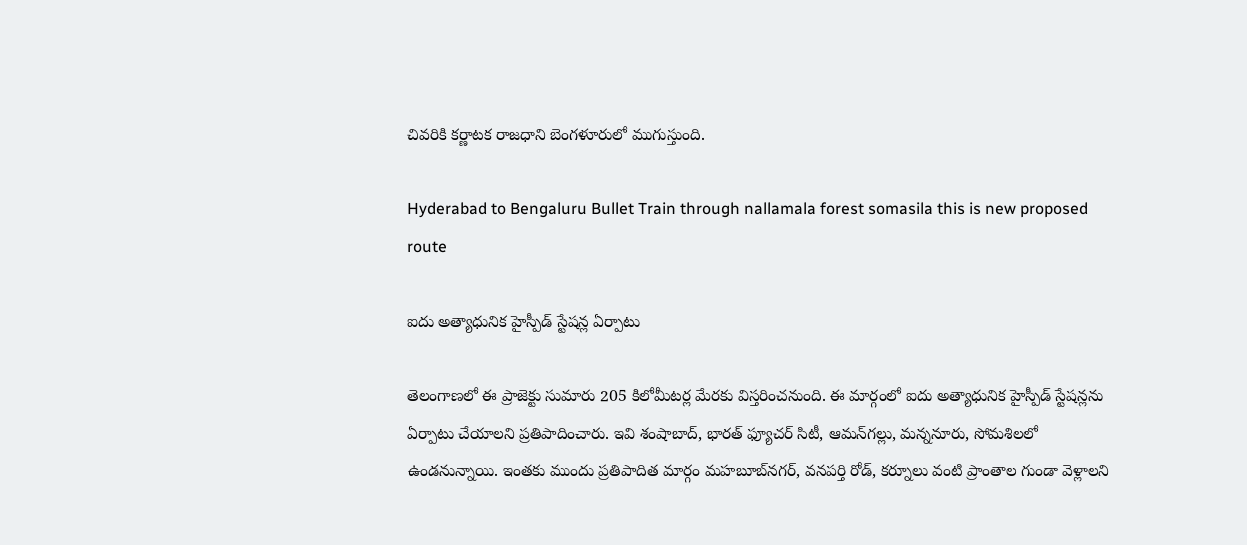చివరికి కర్ణాటక రాజధాని బెంగళూరులో ముగుస్తుంది.

Hyderabad to Bengaluru Bullet Train through nallamala forest somasila this is new proposed route

ఐదు అత్యాధునిక హైస్పీడ్ స్టేషన్ల ఏర్పాటు

తెలంగాణలో ఈ ప్రాజెక్టు సుమారు 205 కిలోమీటర్ల మేరకు విస్తరించనుంది. ఈ మార్గంలో ఐదు అత్యాధునిక హైస్పీడ్ స్టేషన్లను ఏర్పాటు చేయాలని ప్రతిపాదించారు. ఇవి శంషాబాద్, భారత్ ఫ్యూచర్ సిటీ, ఆమన్‌గల్లు, మన్ననూరు, సోమశిలలో ఉండనున్నాయి. ఇంతకు ముందు ప్రతిపాదిత మార్గం మహబూబ్‌నగర్, వనపర్తి రోడ్, కర్నూలు వంటి ప్రాంతాల గుండా వెళ్లాలని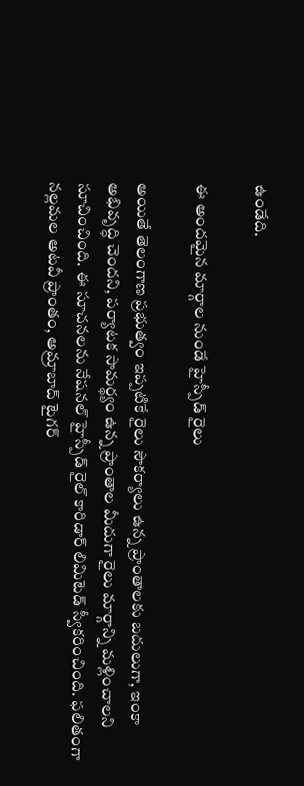ఉండేది.

ఈ అందమైన మార్గాల నుండే హైస్పీడ్ రైలు

అయితే తెలంగాణ ప్రభుత్వం ఇప్పటికే రైలు సౌకర్యాలు ఉన్న ప్రాంతాలకు బదులుగా, ఇంకా అభివృద్ధి చెందని, పర్యాటక సామర్థ్యం ఉన్న ప్రాంతాల మీదుగా రైలు మార్గాన్ని మళ్లించాలని సూచించింది. ఈ సూచనలను నేషనల్ హైస్పీడ్ రైల్ కారిడార్ లిమిటెడ్ స్వీకరించింది. ఫలితంగా నల్లమల అటవీ ప్రాంతం, అమ్రాబాద్ టైగర్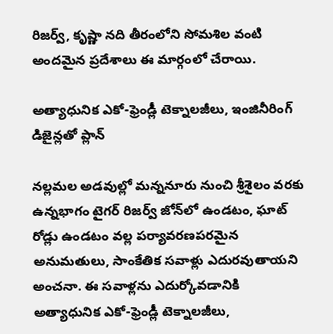రిజర్వ్, కృష్ణా నది తీరంలోని సోమశిల వంటి అందమైన ప్రదేశాలు ఈ మార్గంలో చేరాయి.

అత్యాధునిక ఎకో-ఫ్రెండ్లీ టెక్నాలజీలు, ఇంజినీరింగ్ డిజైన్లతో ప్లాన్

నల్లమల అడవుల్లో మన్ననూరు నుంచి శ్రీశైలం వరకు ఉన్నభాగం టైగర్ రిజర్వ్ జోన్‌లో ఉండటం, ఘాట్ రోడ్లు ఉండటం వల్ల పర్యావరణపరమైన అనుమతులు, సాంకేతిక సవాళ్లు ఎదురవుతాయని అంచనా. ఈ సవాళ్లను ఎదుర్కోవడానికి అత్యాధునిక ఎకో-ఫ్రెండ్లీ టెక్నాలజీలు,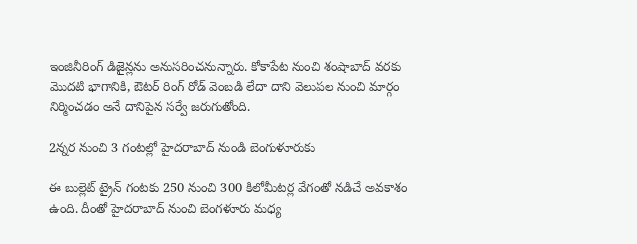ఇంజినీరింగ్ డిజైన్లను అనుసరించనున్నారు. కోకాపేట నుంచి శంషాబాద్ వరకు మొదటి భాగానికి, ఔటర్ రింగ్ రోడ్ వెంబడి లేదా దాని వెలుపల నుంచి మార్గం నిర్మించడం అనే దానిపైన సర్వే జరుగుతోంది.

2న్నర నుంచి 3 గంటల్లో హైదరాబాద్ నుండి బెంగుళూరుకు

ఈ బుల్లెట్ ట్రైన్ గంటకు 250 నుంచి 300 కిలోమీటర్ల వేగంతో నడిచే అవకాశం ఉంది. దీంతో హైదరాబాద్ నుంచి బెంగళూరు మధ్య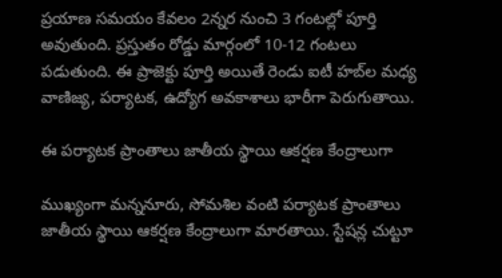ప్రయాణ సమయం కేవలం 2న్నర నుంచి 3 గంటల్లో పూర్తి అవుతుంది. ప్రస్తుతం రోడ్డు మార్గంలో 10-12 గంటలు పడుతుంది. ఈ ప్రాజెక్టు పూర్తి అయితే రెండు ఐటీ హబ్‌ల మధ్య వాణిజ్య, పర్యాటక, ఉద్యోగ అవకాశాలు భారీగా పెరుగుతాయి.

ఈ పర్యాటక ప్రాంతాలు జాతీయ స్థాయి ఆకర్షణ కేంద్రాలుగా

ముఖ్యంగా మన్ననూరు, సోమశిల వంటి పర్యాటక ప్రాంతాలు జాతీయ స్థాయి ఆకర్షణ కేంద్రాలుగా మారతాయి. స్టేషన్ల చుట్టూ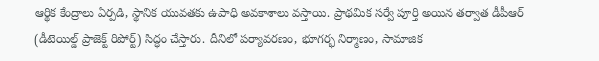ఆర్థిక కేంద్రాలు ఏర్పడి, స్థానిక యువతకు ఉపాధి అవకాశాలు వస్తాయి. ప్రాథమిక సర్వే పూర్తి అయిన తర్వాత డీపీఆర్ (డీటెయిల్డ్ ప్రాజెక్ట్ రిపోర్ట్) సిద్ధం చేస్తారు. దీనిలో పర్యావరణం, భూగర్భ నిర్మాణం, సామాజిక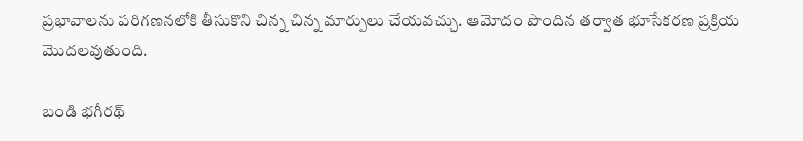ప్రభావాలను పరిగణనలోకి తీసుకొని చిన్న చిన్న మార్పులు చేయవచ్చు. ఆమోదం పొందిన తర్వాత భూసేకరణ ప్రక్రియ మొదలవుతుంది.

బండి భగీరథ్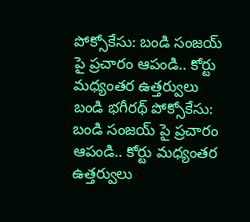పోక్సోకేసు: బండి సంజయ్ పై ప్రచారం ఆపండి.. కోర్టు మధ్యంతర ఉత్తర్వులు
బండి భగీరథ్ పోక్సోకేసు: బండి సంజయ్ పై ప్రచారం ఆపండి.. కోర్టు మధ్యంతర ఉత్తర్వులు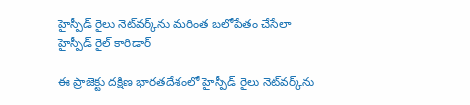హైస్పీడ్ రైలు నెట్‌వర్క్‌ను మరింత బలోపేతం చేసేలా హైస్పీడ్ రైల్ కారిడార్

ఈ ప్రాజెక్టు దక్షిణ భారతదేశంలో హైస్పీడ్ రైలు నెట్‌వర్క్‌ను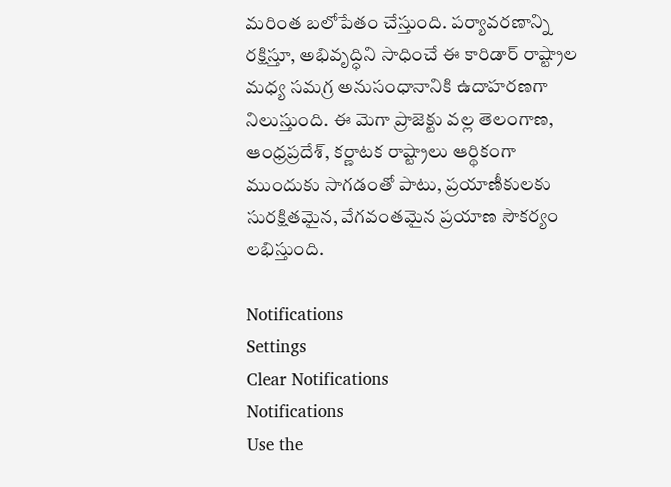మరింత బలోపేతం చేస్తుంది. పర్యావరణాన్ని రక్షిస్తూ, అభివృద్ధిని సాధించే ఈ కారిడార్ రాష్ట్రాల మధ్య సమగ్ర అనుసంధానానికి ఉదాహరణగా నిలుస్తుంది. ఈ మెగా ప్రాజెక్టు వల్ల తెలంగాణ, ఆంధ్రప్రదేశ్, కర్ణాటక రాష్ట్రాలు ఆర్థికంగా ముందుకు సాగడంతో పాటు, ప్రయాణీకులకు సురక్షితమైన, వేగవంతమైన ప్రయాణ సౌకర్యం లభిస్తుంది.

Notifications
Settings
Clear Notifications
Notifications
Use the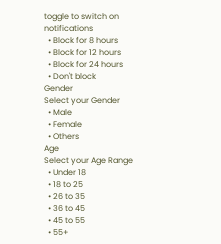toggle to switch on notifications
  • Block for 8 hours
  • Block for 12 hours
  • Block for 24 hours
  • Don't block
Gender
Select your Gender
  • Male
  • Female
  • Others
Age
Select your Age Range
  • Under 18
  • 18 to 25
  • 26 to 35
  • 36 to 45
  • 45 to 55
  • 55+